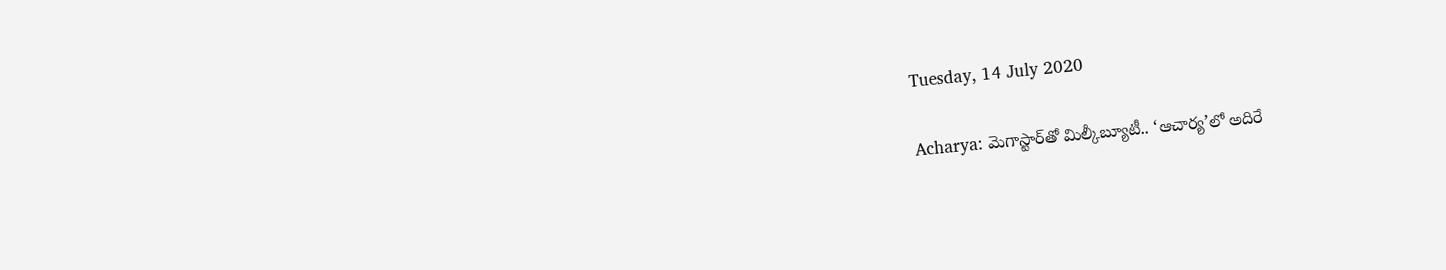Tuesday, 14 July 2020

Acharya: మెగాస్టార్‌తో మిల్కీబ్యూటీ.. ‘ఆచార్య’లో అదిరే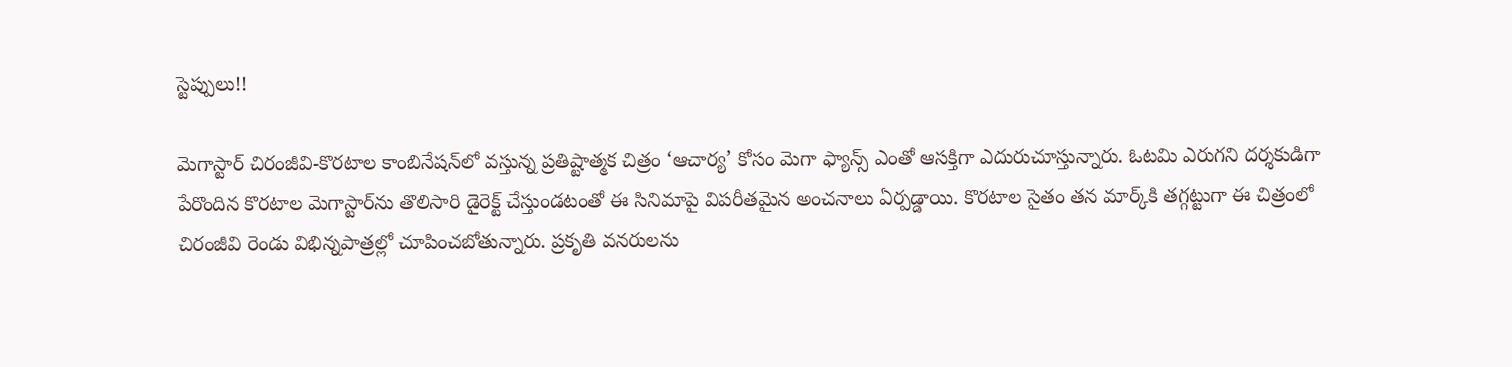స్టెప్పులు!!

మెగాస్టార్ చిరంజీవి-కొరటాల కాంబినేషన్‌లో వస్తున్న ప్రతిష్టాత్మక చిత్రం ‘ఆచార్య’ కోసం మెగా ఫ్యాన్స్ ఎంతో ఆసక్తిగా ఎదురుచూస్తున్నారు. ఓటమి ఎరుగని దర్శకుడిగా పేరొందిన కొరటాల మెగాస్టార్‌ను తొలిసారి డైరెక్ట్ చేస్తుండటంతో ఈ సినిమాపై విపరీతమైన అంచనాలు ఏర్పడ్డాయి. కొరటాల సైతం తన మార్క్‌కి తగ్గట్టుగా ఈ చిత్రంలో చిరంజీవి రెండు విభిన్నపాత్రల్లో చూపించబోతున్నారు. ప్రకృతి వనరులను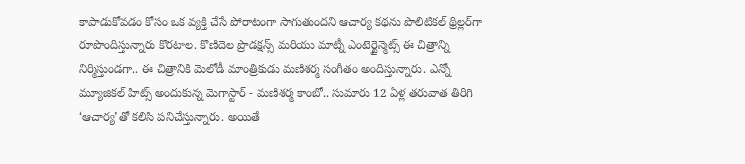కాపాడుకోవడం కోసం ఒక వ్యక్తి చేసే పోరాటంగా సాగుతుందని ఆచార్య కథను పొలిటికల్ థ్రిల్లర్‌గా రూపొందిస్తున్నారు కొరటాల. కొణిదెల ప్రొడక్షన్స్ మరియు మాట్నీ ఎంటెర్టైన్మెట్స్ ఈ చిత్రాన్ని నిర్మిస్తుండగా.. ఈ చిత్రానికి మెలోడీ మాంత్రికుడు మణిశర్మ సంగీతం అందిస్తున్నారు. ఎన్నో మ్యూజికల్ హిట్స్ అందుకున్న మెగాస్టార్ - మణిశర్మ కాంబో.. సుమారు 12 ఏళ్ల తరువాత తిరిగి ‘ఆచార్య’తో కలిసి పనిచేస్తున్నారు. అయితే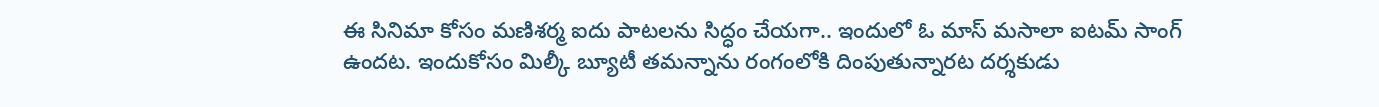ఈ సినిమా కోసం మణిశర్మ ఐదు పాటలను సిద్ధం చేయగా.. ఇందులో ఓ మాస్ మసాలా ఐటమ్ సాంగ్ ఉందట. ఇందుకోసం మిల్కీ బ్యూటీ తమన్నాను రంగంలోకి దింపుతున్నారట దర్శకుడు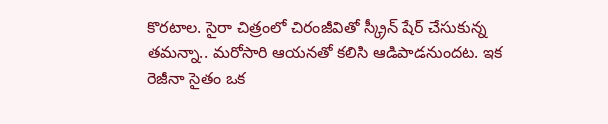కొరటాల. సైరా చిత్రంలో చిరంజీవితో స్క్రీన్ షేర్ చేసుకున్న తమన్నా.. మరోసారి ఆయనతో కలిసి ఆడిపాడనుందట. ఇక రెజీనా సైతం ఒక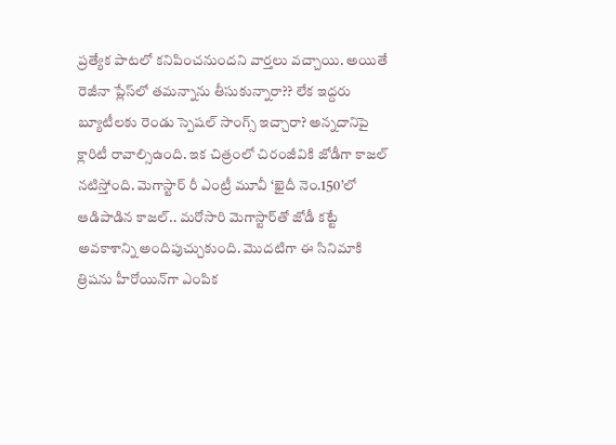ప్రత్యేక పాటలో కనిపించనుందని వార్తలు వచ్చాయి. అయితే రెజీనా ప్లేస్‌లో తమన్నాను తీసుకున్నారా?? లేక ఇద్దరు బ్యూటీలకు రెండు స్పెషల్ సాంగ్స్ ఇచ్చారా? అన్నదానిపై క్లారిటీ రావాల్సిఉంది. ఇక చిత్రంలో చిరంజీవికి జోడీగా కాజల్ నటిస్తోంది. మెగాస్టార్ రీ ఎంట్రీ మూవీ ‘ఖైదీ నెం.150’లో ఆడిపాడిన కాజల్.. మరోసారి మెగాస్టార్‌తో జోడీ కట్టే అవకాశాన్ని అందిపుచ్చుకుంది. మొదటిగా ఈ సినిమాకి త్రిషను హీరోయిన్‌గా ఎంపిక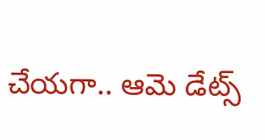చేయగా.. ఆమె డేట్స్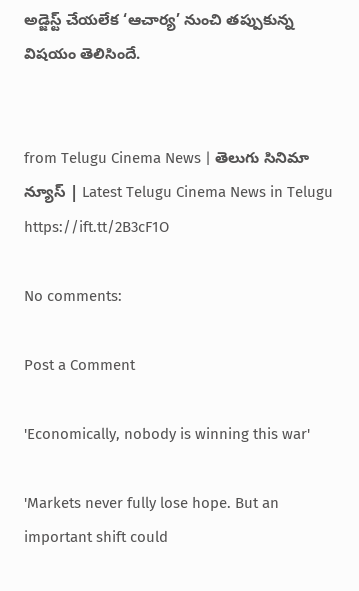అడ్జెస్ట్ చేయలేక ‘ఆచార్య’ నుంచి తప్పుకున్న విషయం తెలిసిందే.


from Telugu Cinema News | తెలుగు సినిమా న్యూస్ | Latest Telugu Cinema News in Telugu https://ift.tt/2B3cF1O

No comments:

Post a Comment

'Economically, nobody is winning this war'

'Markets never fully lose hope. But an important shift could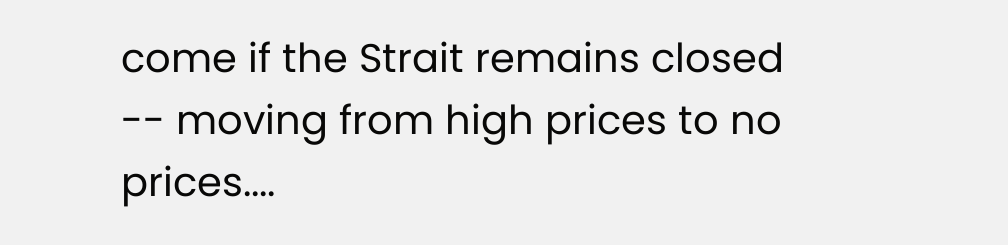come if the Strait remains closed -- moving from high prices to no prices....